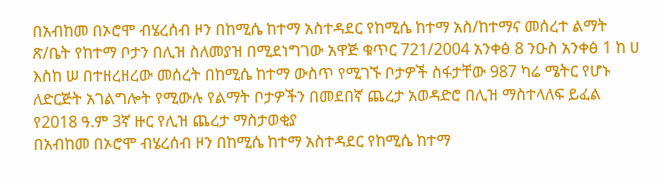በአብከመ በኦሮሞ ብሄረሰብ ዞን በከሚሴ ከተማ አስተዳደር የከሚሴ ከተማ አስ/ከተማና መሰረተ ልማት ጽ/ቤት የከተማ ቦታን በሊዝ ስለመያዝ በሚደነግገው አዋጅ ቁጥር 721/2004 አንቀፅ 8 ንዑስ አንቀፅ 1 ከ ሀ እስከ ሠ በተዘረዘረው መሰረት በከሚሴ ከተማ ውስጥ የሚገኙ ቦታዎች ስፋታቸው 987 ካሬ ሜትር የሆኑ ለድርጅት አገልግሎት የሚውሉ የልማት ቦታዎችን በመደበኛ ጨረታ አወዳድሮ በሊዝ ማስተላለፍ ይፈል
የ2018 ዓ.ም 3ኛ ዙር የሊዝ ጨረታ ማስታወቂያ
በአብከመ በኦሮሞ ብሄረሰብ ዞን በከሚሴ ከተማ አስተዳደር የከሚሴ ከተማ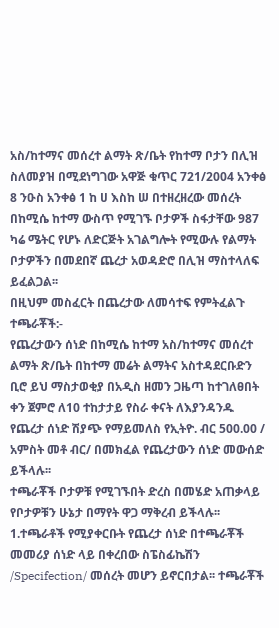አስ/ከተማና መሰረተ ልማት ጽ/ቤት የከተማ ቦታን በሊዝ ስለመያዝ በሚደነግገው አዋጅ ቁጥር 721/2004 አንቀፅ 8 ንዑስ አንቀፅ 1 ከ ሀ እስከ ሠ በተዘረዘረው መሰረት በከሚሴ ከተማ ውስጥ የሚገኙ ቦታዎች ስፋታቸው 987 ካሬ ሜትር የሆኑ ለድርጅት አገልግሎት የሚውሉ የልማት ቦታዎችን በመደበኛ ጨረታ አወዳድሮ በሊዝ ማስተላለፍ ይፈልጋል፡፡
በዚህም መስፈርት በጨረታው ለመሳተፍ የምትፈልጉ ተጫራቾች:-
የጨረታውን ሰነድ በከሚሴ ከተማ አስ/ከተማና መሰረተ ልማት ጽ/ቤት በከተማ መሬት ልማትና አስተዳደርቡድን ቢሮ ይህ ማስታወቂያ በአዲስ ዘመን ጋዜጣ ከተገለፀበት ቀን ጀምሮ ለ10 ተከታታይ የስራ ቀናት ለእያንዳንዱ የጨረታ ሰነድ ሽያጭ የማይመለስ የኢትዮ. ብር 500.00 / አምስት መቶ ብር/ በመክፈል የጨረታውን ሰነድ መውሰድ ይችላሉ፡፡
ተጫራቾች ቦታዎቹ የሚገኙበት ድረስ በመሄድ አጠቃላይ የቦታዎቹን ሁኔታ በማየት ዋጋ ማቅረብ ይችላሉ፡፡
1.ተጫራቶች የሚያቀርቡት የጨረታ ሰነድ በተጫራቾች መመሪያ ሰነድ ላይ በቀረበው ስፔስፊኬሽን /Specifection/ መሰረት መሆን ይኖርበታል፡፡ ተጫራቾች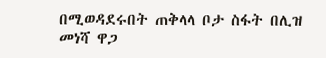በሚወዳደሩበት ጠቅላላ ቦታ ስፋት በሊዝ መነሻ ዋጋ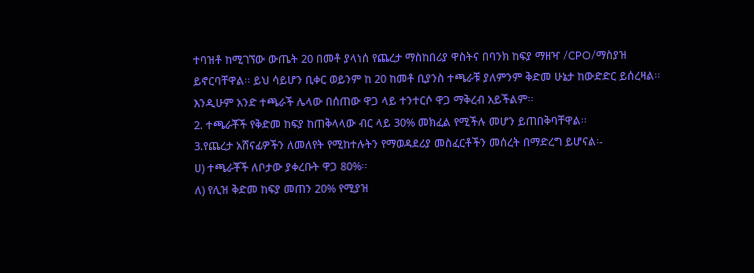ተባዝቶ ከሚገኘው ውጤት 20 በመቶ ያላነሰ የጨረታ ማስከበሪያ ዋስትና በባንክ ከፍያ ማዘዣ /CPO/ማስያዝ ይኖርባቸዋል፡፡ ይህ ሳይሆን ቢቀር ወይንም ከ 20 ከመቶ ቢያንስ ተጫራቹ ያለምንም ቅድመ ሁኔታ ከውድድር ይሰረዛል፡፡ እንዲሁም አንድ ተጫራች ሌላው በሰጠው ዋጋ ላይ ተንተርሶ ዋጋ ማቅረብ አይችልም፡፡
2. ተጫራቾች የቅድመ ከፍያ ከጠቅላላው ብር ላይ 30% መክፈል የሚችሉ መሆን ይጠበቅባቸዋል፡፡
3.የጨረታ አሸናፊዎችን ለመለየት የሚከተሉትን የማወዳደሪያ መስፈርቶችን መሰረት በማድረግ ይሆናል፡-
ሀ) ተጫራቾች ለቦታው ያቀረቡት ዋጋ 80%፡፡
ለ) የሊዝ ቅድመ ከፍያ መጠን 20% የሚያዝ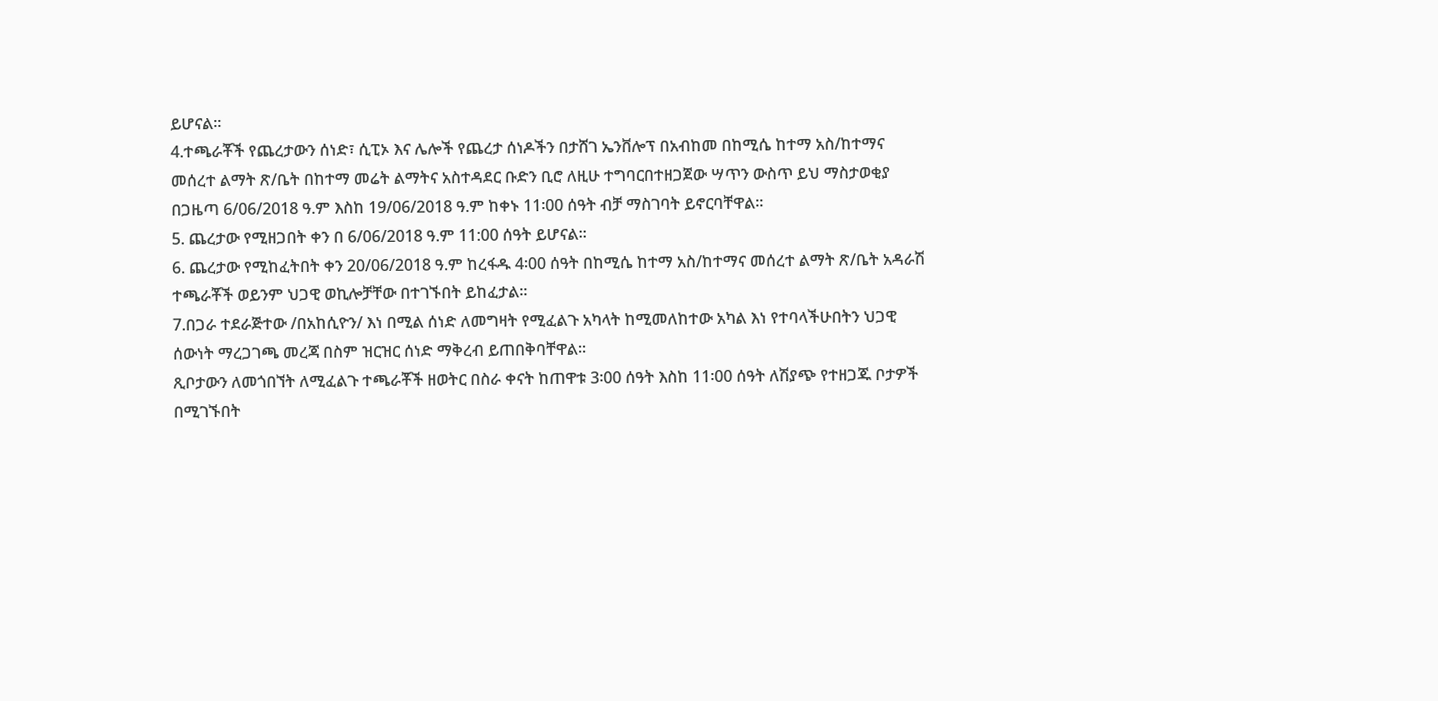ይሆናል፡፡
4.ተጫራቾች የጨረታውን ሰነድ፣ ሲፒኦ እና ሌሎች የጨረታ ሰነዶችን በታሸገ ኤንቨሎፕ በአብከመ በከሚሴ ከተማ አስ/ከተማና መሰረተ ልማት ጽ/ቤት በከተማ መሬት ልማትና አስተዳደር ቡድን ቢሮ ለዚሁ ተግባርበተዘጋጀው ሣጥን ውስጥ ይህ ማስታወቂያ በጋዜጣ 6/06/2018 ዓ.ም እስከ 19/06/2018 ዓ.ም ከቀኑ 11፡00 ሰዓት ብቻ ማስገባት ይኖርባቸዋል፡፡
5. ጨረታው የሚዘጋበት ቀን በ 6/06/2018 ዓ.ም 11:00 ሰዓት ይሆናል፡፡
6. ጨረታው የሚከፈትበት ቀን 20/06/2018 ዓ.ም ከረፋዱ 4፡00 ሰዓት በከሚሴ ከተማ አስ/ከተማና መሰረተ ልማት ጽ/ቤት አዳራሽ ተጫራቾች ወይንም ህጋዊ ወኪሎቻቸው በተገኙበት ይከፈታል፡፡
7.በጋራ ተደራጅተው /በአከሲዮን/ እነ በሚል ሰነድ ለመግዛት የሚፈልጉ አካላት ከሚመለከተው አካል እነ የተባላችሁበትን ህጋዊ ሰውነት ማረጋገጫ መረጃ በስም ዝርዝር ሰነድ ማቅረብ ይጠበቅባቸዋል፡፡
ጺቦታውን ለመጎበኘት ለሚፈልጉ ተጫራቾች ዘወትር በስራ ቀናት ከጠዋቱ 3፡00 ሰዓት እስከ 11፡00 ሰዓት ለሽያጭ የተዘጋጁ ቦታዎች በሚገኙበት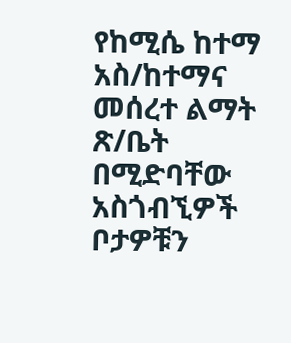የከሚሴ ከተማ አስ/ከተማና መሰረተ ልማት ጽ/ቤት በሚድባቸው አስጎብኚዎች ቦታዎቹን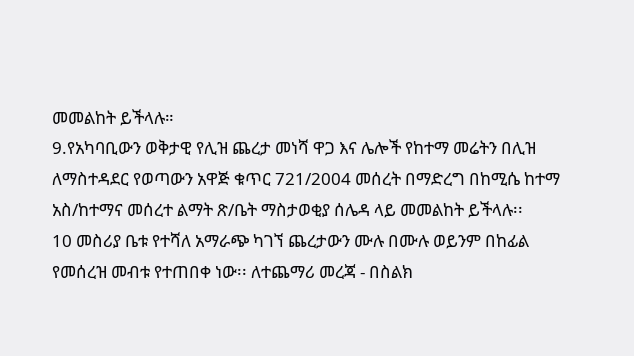መመልከት ይችላሉ።
9.የአካባቢውን ወቅታዊ የሊዝ ጨረታ መነሻ ዋጋ እና ሌሎች የከተማ መሬትን በሊዝ ለማስተዳደር የወጣውን አዋጅ ቁጥር 721/2004 መሰረት በማድረግ በከሚሴ ከተማ አስ/ከተማና መሰረተ ልማት ጽ/ቤት ማስታወቂያ ሰሌዳ ላይ መመልከት ይችላሉ፡፡
10 መስሪያ ቤቱ የተሻለ አማራጭ ካገኘ ጨረታውን ሙሉ በሙሉ ወይንም በከፊል የመሰረዝ መብቱ የተጠበቀ ነው፡፡ ለተጨማሪ መረጃ - በስልክ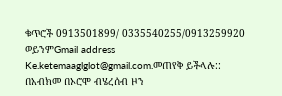ቁጥሮች 0913501899/ 0335540255/0913259920 ወይንምGmail address Ke.ketemaaglglot@gmail.com.መጠየቅ ይችላሉ::
በአብክመ በኦሮሞ ብሄረሰብ ዞን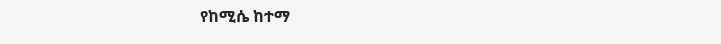የከሚሴ ከተማ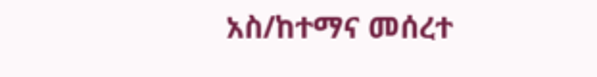አስ/ከተማና መሰረተ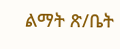ልማት ጽ/ቤት